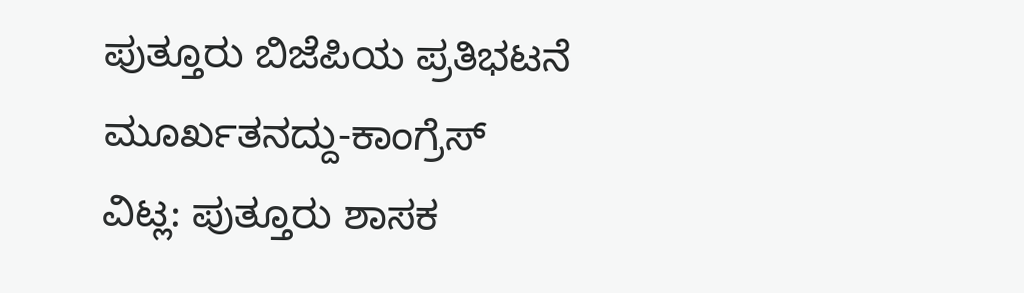ಪುತ್ತೂರು ಬಿಜೆಪಿಯ ಪ್ರತಿಭಟನೆ ಮೂರ್ಖತನದ್ದು-ಕಾಂಗ್ರೆಸ್
ವಿಟ್ಲ: ಪುತ್ತೂರು ಶಾಸಕ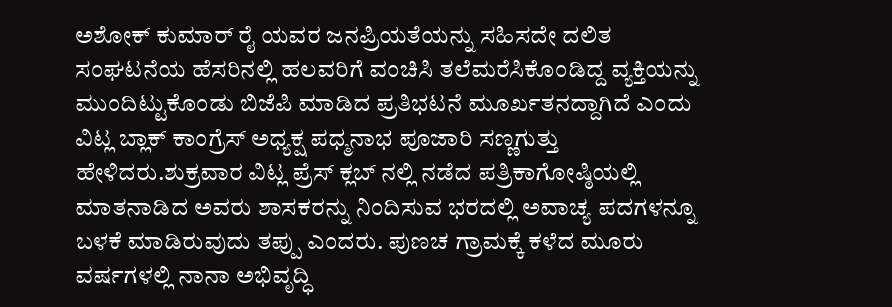ಅಶೋಕ್ ಕುಮಾರ್ ರೈ ಯವರ ಜನಪ್ರಿಯತೆಯನ್ನು ಸಹಿಸದೇ ದಲಿತ ಸಂಘಟನೆಯ ಹೆಸರಿನಲ್ಲಿ ಹಲವರಿಗೆ ವಂಚಿಸಿ ತಲೆಮರೆಸಿಕೊಂಡಿದ್ದ ವ್ಯಕ್ತಿಯನ್ನು ಮುಂದಿಟ್ಟುಕೊಂಡು ಬಿಜೆಪಿ ಮಾಡಿದ ಪ್ರತಿಭಟನೆ ಮೂರ್ಖತನದ್ದಾಗಿದೆ ಎಂದು ವಿಟ್ಲ ಬ್ಲಾಕ್ ಕಾಂಗ್ರೆಸ್ ಅಧ್ಯಕ್ಷ ಪಧ್ಮನಾಭ ಪೂಜಾರಿ ಸಣ್ಣಗುತ್ತು ಹೇಳಿದರು.ಶುಕ್ರವಾರ ವಿಟ್ಲ ಪ್ರೆಸ್ ಕ್ಲಬ್ ನಲ್ಲಿ ನಡೆದ ಪತ್ರಿಕಾಗೋಷ್ಠಿಯಲ್ಲಿ ಮಾತನಾಡಿದ ಅವರು ಶಾಸಕರನ್ನು ನಿಂದಿಸುವ ಭರದಲ್ಲಿ ಅವಾಚ್ಯ ಪದಗಳನ್ನೂ ಬಳಕೆ ಮಾಡಿರುವುದು ತಪ್ಪು ಎಂದರು. ಪುಣಚ ಗ್ರಾಮಕ್ಕೆ ಕಳೆದ ಮೂರು ವರ್ಷಗಳಲ್ಲಿ ನಾನಾ ಅಭಿವೃದ್ಧಿ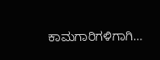ಕಾಮಗಾರಿಗಳಿಗಾಗಿ…